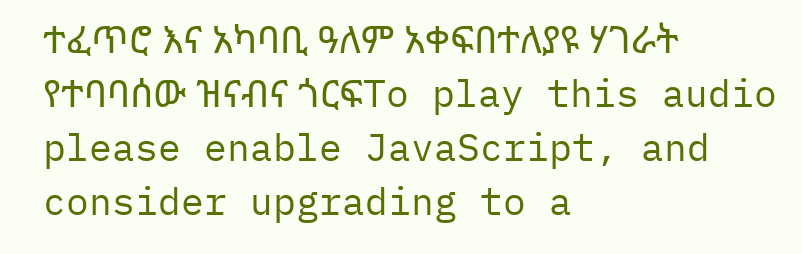ተፈጥሮ እና አካባቢ ዓለም አቀፍበተለያዩ ሃገራት የተባባሰው ዝናብና ጎርፍTo play this audio please enable JavaScript, and consider upgrading to a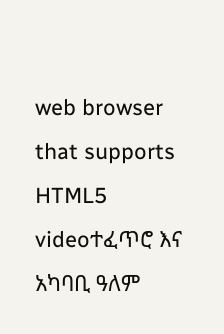web browser that supports HTML5 videoተፈጥሮ እና አካባቢ ዓለም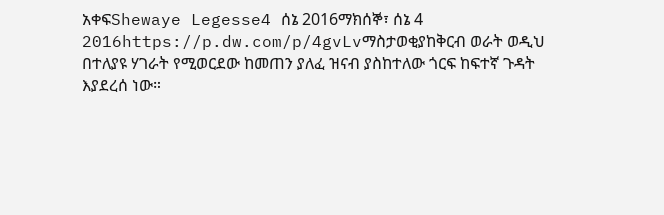አቀፍShewaye Legesse4 ሰኔ 2016ማክሰኞ፣ ሰኔ 4 2016https://p.dw.com/p/4gvLvማስታወቂያከቅርብ ወራት ወዲህ በተለያዩ ሃገራት የሚወርደው ከመጠን ያለፈ ዝናብ ያስከተለው ጎርፍ ከፍተኛ ጉዳት እያደረሰ ነው።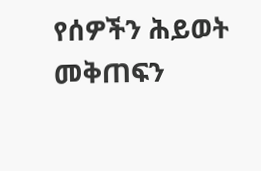የሰዎችን ሕይወት መቅጠፍን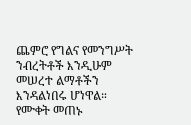ጨምሮ የግልና የመንግሥት ንብረትቶች እንዲሁም መሠረተ ልማቶችን እንዳልነበሩ ሆነዋል። የሙቀት መጠኑ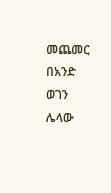መጨመር በአንድ ወገን ሌላው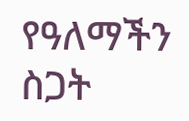የዓለማችን ስጋት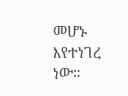መሆኑ እየተነገረ ነው።